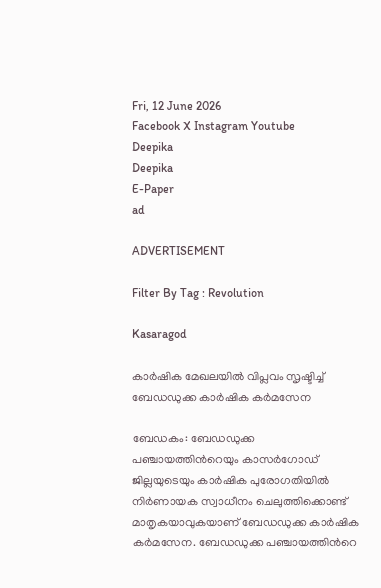Fri, 12 June 2026
Facebook X Instagram Youtube
Deepika
Deepika
E-Paper
ad

ADVERTISEMENT

Filter By Tag : Revolution

Kasaragod

കാര്‍ഷിക മേഖലയില്‍ വിപ്ലവം സൃഷ്ടിച്ച് ബേഡഡുക്ക കാര്‍ഷിക കര്‍മസേന

ബേഡകം: ബേഡഡുക്ക പഞ്ചായത്തിന്‍റെയും കാസര്‍ഗോഡ് ജില്ലയുടെയും കാര്‍ഷിക പുരോഗതിയില്‍ നിര്‍ണായക സ്വാധീനം ചെലുത്തിക്കൊണ്ട് മാതൃകയാവുകയാണ് ബേഡഡുക്ക കാര്‍ഷിക കര്‍മസേന. ബേഡഡുക്ക പഞ്ചായത്തിന്‍റെ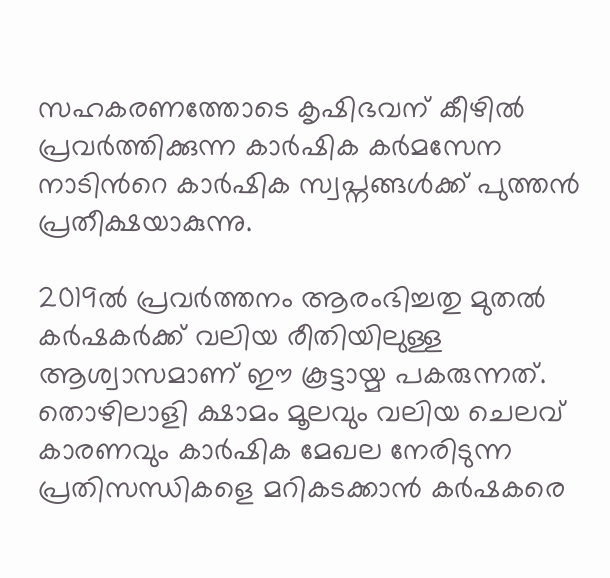സഹകരണത്തോടെ കൃഷിഭവന് കീഴില്‍ പ്രവര്‍ത്തിക്കുന്ന കാര്‍ഷിക കര്‍മസേന നാടിന്‍റെ കാര്‍ഷിക സ്വപ്നങ്ങള്‍ക്ക് പുത്തന്‍ പ്രതീക്ഷയാകുന്നു.

2019ല്‍ പ്രവര്‍ത്തനം ആരംഭിച്ചതു മുതല്‍ കര്‍ഷകര്‍ക്ക് വലിയ രീതിയിലുള്ള ആശ്വാസമാണ് ഈ കൂട്ടായ്മ പകരുന്നത്. തൊഴിലാളി ക്ഷാമം മൂലവും വലിയ ചെലവ് കാരണവും കാര്‍ഷിക മേഖല നേരിടുന്ന പ്രതിസന്ധികളെ മറികടക്കാന്‍ കര്‍ഷകരെ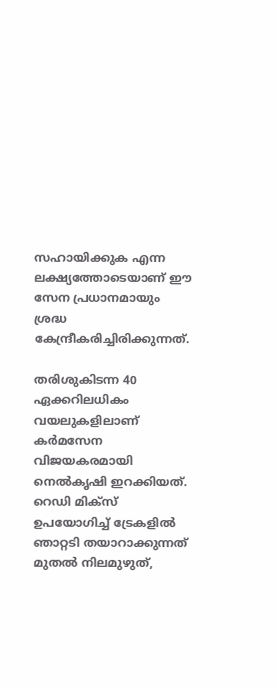സഹായിക്കുക എന്ന ലക്ഷ്യത്തോടെയാണ് ഈ സേന പ്രധാനമായും ശ്രദ്ധ കേന്ദ്രീകരിച്ചിരിക്കുന്നത്.

തരിശുകിടന്ന 40 ഏക്കറിലധികം വയലുകളിലാണ് കര്‍മസേന വിജയകരമായി നെല്‍കൃഷി ഇറക്കിയത്. റെഡി മിക്സ് ഉപയോഗിച്ച് ട്രേകളില്‍ ഞാറ്റടി തയാറാക്കുന്നത് മുതല്‍ നിലമുഴുത്,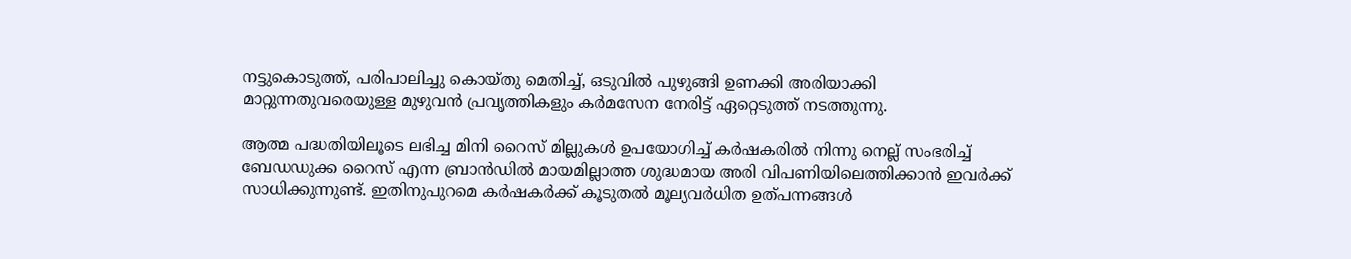നട്ടുകൊടുത്ത്, പരിപാലിച്ചു കൊയ്തു മെതിച്ച്, ഒടുവില്‍ പുഴുങ്ങി ഉണക്കി അരിയാക്കി മാറ്റുന്നതുവരെയുള്ള മുഴുവന്‍ പ്രവൃത്തികളും കര്‍മസേന നേരിട്ട് ഏറ്റെടുത്ത് നടത്തുന്നു.

ആത്മ പദ്ധതിയിലൂടെ ലഭിച്ച മിനി റൈസ് മില്ലുകള്‍ ഉപയോഗിച്ച് കര്‍ഷകരില്‍ നിന്നു നെല്ല് സംഭരിച്ച് ബേഡഡുക്ക റൈസ് എന്ന ബ്രാന്‍ഡില്‍ മായമില്ലാത്ത ശുദ്ധമായ അരി വിപണിയിലെത്തിക്കാന്‍ ഇവര്‍ക്ക് സാധിക്കുന്നുണ്ട്. ഇതിനുപുറമെ കര്‍ഷകര്‍ക്ക് കൂടുതല്‍ മൂല്യവര്‍ധിത ഉത്പന്നങ്ങള്‍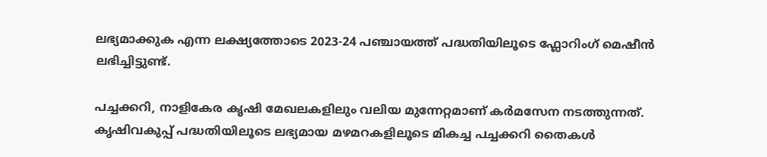ലഭ്യമാക്കുക എന്ന ലക്ഷ്യത്തോടെ 2023-24 പഞ്ചായത്ത് പദ്ധതിയിലൂടെ ഫ്ലോറിംഗ് മെഷീന്‍ ലഭിച്ചിട്ടുണ്ട്.

പച്ചക്കറി, നാളികേര കൃഷി മേഖലകളിലും വലിയ മുന്നേറ്റമാണ് കര്‍മസേന നടത്തുന്നത്. കൃഷിവകുപ്പ് പദ്ധതിയിലൂടെ ലഭ്യമായ മഴമറകളിലൂടെ മികച്ച പച്ചക്കറി തൈകള്‍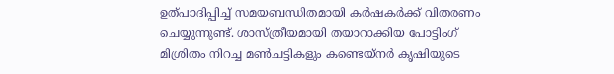ഉത്പാദിപ്പിച്ച് സമയബന്ധിതമായി കര്‍ഷകര്‍ക്ക് വിതരണം ചെയ്യുന്നുണ്ട്. ശാസ്ത്രീയമായി തയാറാക്കിയ പോട്ടിംഗ് മിശ്രിതം നിറച്ച മണ്‍ചട്ടികളും കണ്ടെയ്നര്‍ കൃഷിയുടെ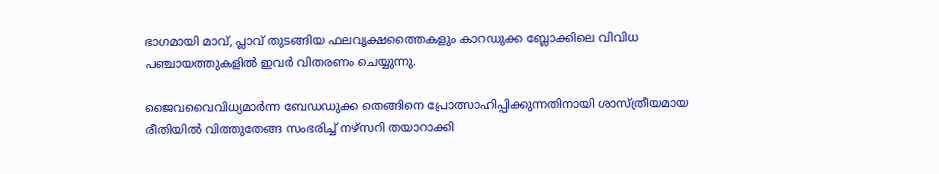ഭാഗമായി മാവ്, പ്ലാവ് തുടങ്ങിയ ഫലവൃക്ഷത്തൈകളും കാറഡുക്ക ബ്ലോക്കിലെ വിവിധ പഞ്ചായത്തുകളില്‍ ഇവര്‍ വിതരണം ചെയ്യുന്നു.

ജൈവവൈവിധ്യമാര്‍ന്ന ബേഡഡുക്ക തെങ്ങിനെ പ്രോത്സാഹിപ്പിക്കുന്നതിനായി ശാസ്ത്രീയമായ രീതിയില്‍ വിത്തുതേങ്ങ സംഭരിച്ച് നഴ്സറി തയാറാക്കി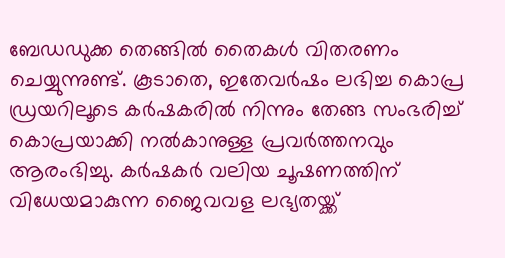ബേഡഡുക്ക തെങ്ങില്‍ തൈകള്‍ വിതരണം ചെയ്യുന്നുണ്ട്. കൂടാതെ, ഇതേവര്‍ഷം ലഭിച്ച കൊപ്ര ഡ്രയറിലൂടെ കര്‍ഷകരില്‍ നിന്നും തേങ്ങ സംഭരിച്ച് കൊപ്രയാക്കി നല്‍കാനുള്ള പ്രവര്‍ത്തനവും ആരംഭിച്ചു. കര്‍ഷകര്‍ വലിയ ചൂഷണത്തിന് വിധേയമാകുന്ന ജൈവവള ലഭ്യതയ്ക്ക്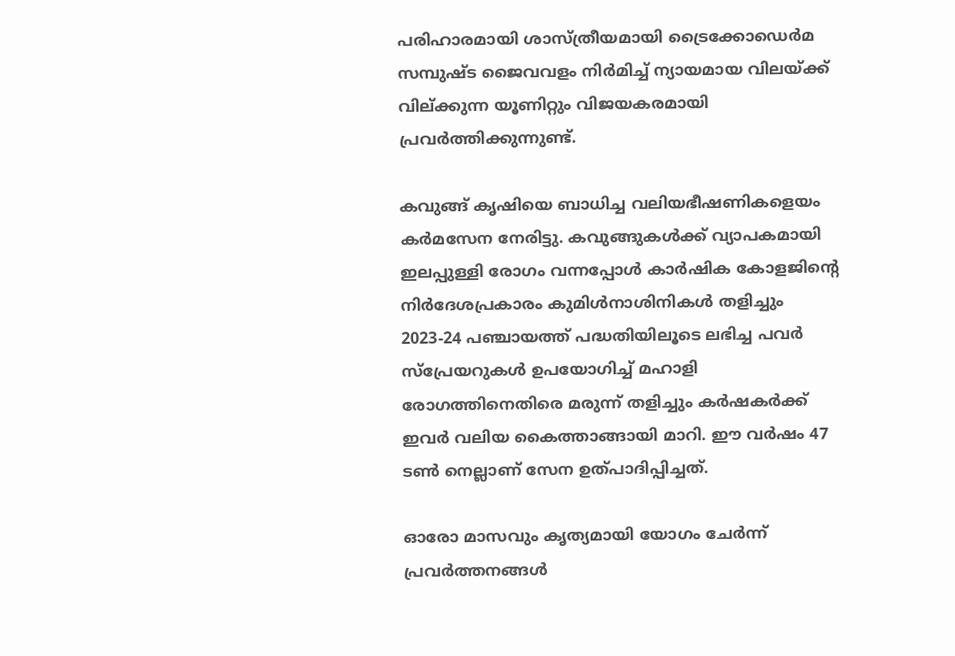പരിഹാരമായി ശാസ്ത്രീയമായി ട്രൈക്കോഡെര്‍മ സമ്പുഷ്ട ജൈവവളം നിര്‍മിച്ച് ന്യായമായ വിലയ്ക്ക് വില്ക്കുന്ന യൂണിറ്റും വിജയകരമായി പ്രവര്‍ത്തിക്കുന്നുണ്ട്.

കവുങ്ങ് കൃഷിയെ ബാധിച്ച വലിയഭീഷണികളെയം കര്‍മസേന നേരിട്ടു. കവുങ്ങുകള്‍ക്ക് വ്യാപകമായി ഇലപ്പുള്ളി രോഗം വന്നപ്പോള്‍ കാര്‍ഷിക കോളജിന്‍റെ നിര്‍ദേശപ്രകാരം കുമിള്‍നാശിനികള്‍ തളിച്ചും 2023-24 പഞ്ചായത്ത് പദ്ധതിയിലൂടെ ലഭിച്ച പവര്‍ സ്പ്രേയറുകള്‍ ഉപയോഗിച്ച് മഹാളി രോഗത്തിനെതിരെ മരുന്ന് തളിച്ചും കര്‍ഷകര്‍ക്ക് ഇവര്‍ വലിയ കൈത്താങ്ങായി മാറി. ഈ വര്‍ഷം 47 ടണ്‍ നെല്ലാണ് സേന ഉത്പാദിപ്പിച്ചത്.

ഓരോ മാസവും കൃത്യമായി യോഗം ചേര്‍ന്ന് പ്രവര്‍ത്തനങ്ങള്‍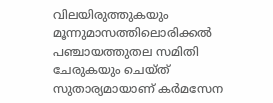വിലയിരുത്തുകയും മൂന്നുമാസത്തിലൊരിക്കല്‍ പഞ്ചായത്തുതല സമിതി ചേരുകയും ചെയ്ത് സുതാര്യമായാണ് കര്‍മസേന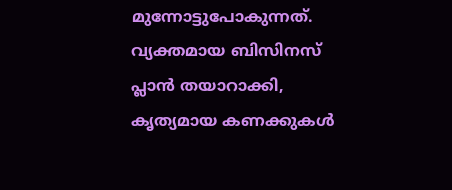മുന്നോട്ടുപോകുന്നത്. വ്യക്തമായ ബിസിനസ് പ്ലാന്‍ തയാറാക്കി, കൃത്യമായ കണക്കുകള്‍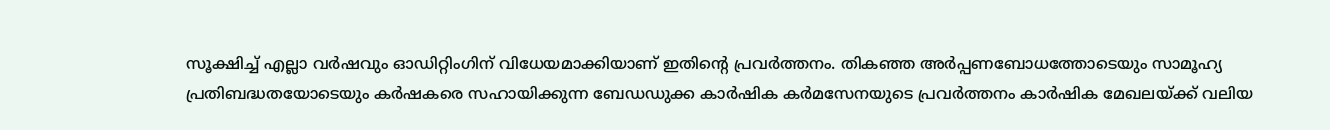സൂക്ഷിച്ച് എല്ലാ വര്‍ഷവും ഓഡിറ്റിംഗിന് വിധേയമാക്കിയാണ് ഇതിന്‍റെ പ്രവര്‍ത്തനം. തികഞ്ഞ അര്‍പ്പണബോധത്തോടെയും സാമൂഹ്യ പ്രതിബദ്ധതയോടെയും കര്‍ഷകരെ സഹായിക്കുന്ന ബേഡഡുക്ക കാര്‍ഷിക കര്‍മസേനയുടെ പ്രവര്‍ത്തനം കാര്‍ഷിക മേഖലയ്ക്ക് വലിയ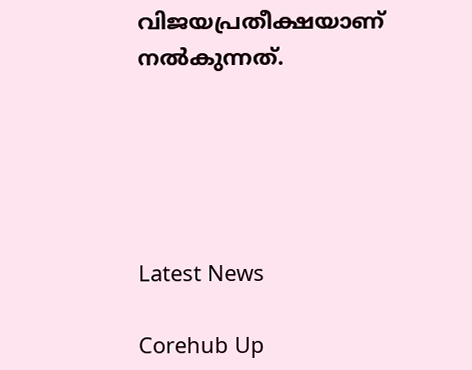വിജയപ്രതീക്ഷയാണ് നല്‍കുന്നത്.





Latest News

Corehub Up